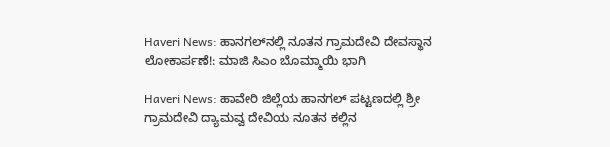Haveri News: ಹಾನಗಲ್‌ನಲ್ಲಿ ನೂತನ ಗ್ರಾಮದೇವಿ ದೇವಸ್ಥಾನ ಲೋಕಾರ್ಪಣೆ!: ಮಾಜಿ ಸಿಎಂ ಬೊಮ್ಮಾಯಿ ಭಾಗಿ

Haveri News: ಹಾವೇರಿ ಜಿಲ್ಲೆಯ ಹಾನಗಲ್ ಪಟ್ಟಣದಲ್ಲಿ ಶ್ರೀ ಗ್ರಾಮದೇವಿ ದ್ಯಾಮವ್ವ ದೇವಿಯ ನೂತನ ಕಲ್ಲಿನ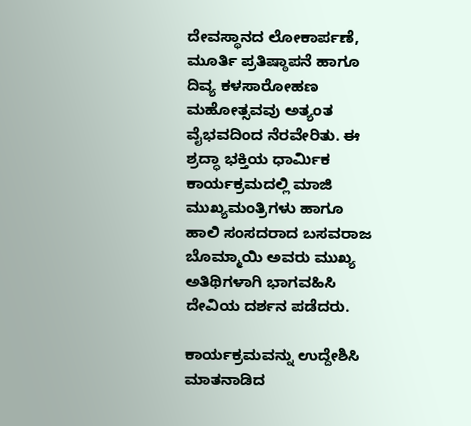ದೇವಸ್ಥಾನದ ಲೋಕಾರ್ಪಣೆ, ಮೂರ್ತಿ ಪ್ರತಿಷ್ಠಾಪನೆ ಹಾಗೂ ದಿವ್ಯ ಕಳಸಾರೋಹಣ ಮಹೋತ್ಸವವು ಅತ್ಯಂತ ವೈಭವದಿಂದ ನೆರವೇರಿತು. ಈ ಶ್ರದ್ಧಾ ಭಕ್ತಿಯ ಧಾರ್ಮಿಕ ಕಾರ್ಯಕ್ರಮದಲ್ಲಿ ಮಾಜಿ ಮುಖ್ಯಮಂತ್ರಿಗಳು ಹಾಗೂ ಹಾಲಿ ಸಂಸದರಾದ ಬಸವರಾಜ ಬೊಮ್ಮಾಯಿ ಅವರು ಮುಖ್ಯ ಅತಿಥಿಗಳಾಗಿ ಭಾಗವಹಿಸಿ ದೇವಿಯ ದರ್ಶನ ಪಡೆದರು.

ಕಾರ್ಯಕ್ರಮವನ್ನು ಉದ್ದೇಶಿಸಿ ಮಾತನಾಡಿದ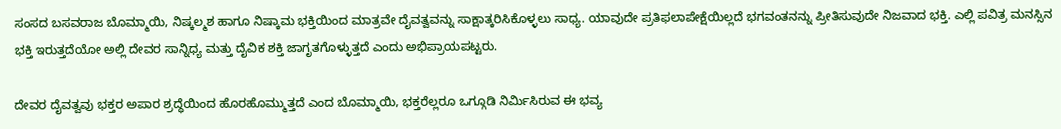ಸಂಸದ ಬಸವರಾಜ ಬೊಮ್ಮಾಯಿ, ನಿಷ್ಕಲ್ಮಶ ಹಾಗೂ ನಿಷ್ಕಾಮ ಭಕ್ತಿಯಿಂದ ಮಾತ್ರವೇ ದೈವತ್ವವನ್ನು ಸಾಕ್ಷಾತ್ಕರಿಸಿಕೊಳ್ಳಲು ಸಾಧ್ಯ. ಯಾವುದೇ ಪ್ರತಿಫಲಾಪೇಕ್ಷೆಯಿಲ್ಲದೆ ಭಗವಂತನನ್ನು ಪ್ರೀತಿಸುವುದೇ ನಿಜವಾದ ಭಕ್ತಿ. ಎಲ್ಲಿ ಪವಿತ್ರ ಮನಸ್ಸಿನ ಭಕ್ತಿ ಇರುತ್ತದೆಯೋ ಅಲ್ಲಿ ದೇವರ ಸಾನ್ನಿಧ್ಯ ಮತ್ತು ದೈವಿಕ ಶಕ್ತಿ ಜಾಗೃತಗೊಳ್ಳುತ್ತದೆ ಎಂದು ಅಭಿಪ್ರಾಯಪಟ್ಟರು.

ದೇವರ ದೈವತ್ವವು ಭಕ್ತರ ಅಪಾರ ಶ್ರದ್ಧೆಯಿಂದ ಹೊರಹೊಮ್ಮುತ್ತದೆ ಎಂದ ಬೊಮ್ಮಾಯಿ, ಭಕ್ತರೆಲ್ಲರೂ ಒಗ್ಗೂಡಿ ನಿರ್ಮಿಸಿರುವ ಈ ಭವ್ಯ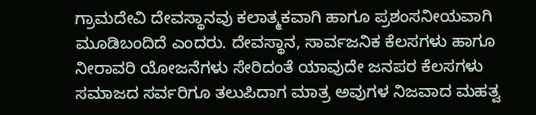ಗ್ರಾಮದೇವಿ ದೇವಸ್ಥಾನವು ಕಲಾತ್ಮಕವಾಗಿ ಹಾಗೂ ಪ್ರಶಂಸನೀಯವಾಗಿ ಮೂಡಿಬಂದಿದೆ ಎಂದರು. ದೇವಸ್ಥಾನ, ಸಾರ್ವಜನಿಕ ಕೆಲಸಗಳು ಹಾಗೂ ನೀರಾವರಿ ಯೋಜನೆಗಳು ಸೇರಿದಂತೆ ಯಾವುದೇ ಜನಪರ ಕೆಲಸಗಳು ಸಮಾಜದ ಸರ್ವರಿಗೂ ತಲುಪಿದಾಗ ಮಾತ್ರ ಅವುಗಳ ನಿಜವಾದ ಮಹತ್ವ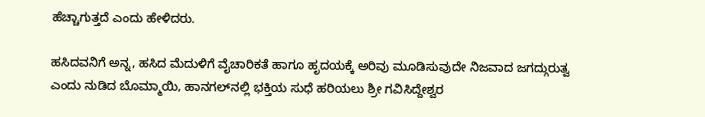ಹೆಚ್ಚಾಗುತ್ತದೆ ಎಂದು ಹೇಳಿದರು.

ಹಸಿದವನಿಗೆ ಅನ್ನ, ಹಸಿದ ಮೆದುಳಿಗೆ ವೈಚಾರಿಕತೆ ಹಾಗೂ ಹೃದಯಕ್ಕೆ ಅರಿವು ಮೂಡಿಸುವುದೇ ನಿಜವಾದ ಜಗದ್ಗುರುತ್ವ ಎಂದು ನುಡಿದ ಬೊಮ್ಮಾಯಿ, ಹಾನಗಲ್‌ನಲ್ಲಿ ಭಕ್ತಿಯ ಸುಧೆ ಹರಿಯಲು ಶ್ರೀ ಗವಿಸಿದ್ದೇಶ್ವರ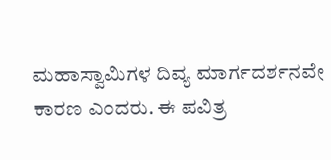ಮಹಾಸ್ವಾಮಿಗಳ ದಿವ್ಯ ಮಾರ್ಗದರ್ಶನವೇ ಕಾರಣ ಎಂದರು. ಈ ಪವಿತ್ರ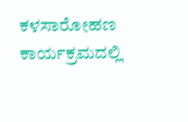ಕಳಸಾರೋಹಣ ಕಾರ್ಯಕ್ರಮದಲ್ಲಿ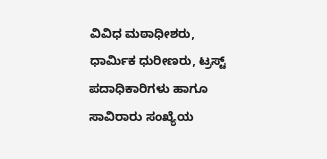ವಿವಿಧ ಮಠಾಧೀಶರು, ಧಾರ್ಮಿಕ ಧುರೀಣರು, ಟ್ರಸ್ಟ್ ಪದಾಧಿಕಾರಿಗಳು ಹಾಗೂ ಸಾವಿರಾರು ಸಂಖ್ಯೆಯ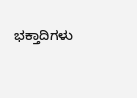ಭಕ್ತಾದಿಗಳು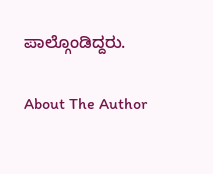ಪಾಲ್ಗೊಂಡಿದ್ದರು.

About The Author